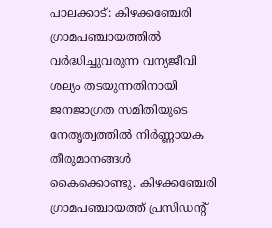പാലക്കാട്: കിഴക്കഞ്ചേരി ഗ്രാമപഞ്ചായത്തിൽ വർദ്ധിച്ചുവരുന്ന വന്യജീവി ശല്യം തടയുന്നതിനായി ജനജാഗ്രത സമിതിയുടെ നേതൃത്വത്തിൽ നിർണ്ണായക തീരുമാനങ്ങൾ കൈക്കൊണ്ടു. കിഴക്കഞ്ചേരി ഗ്രാമപഞ്ചായത്ത് പ്രസിഡന്റ്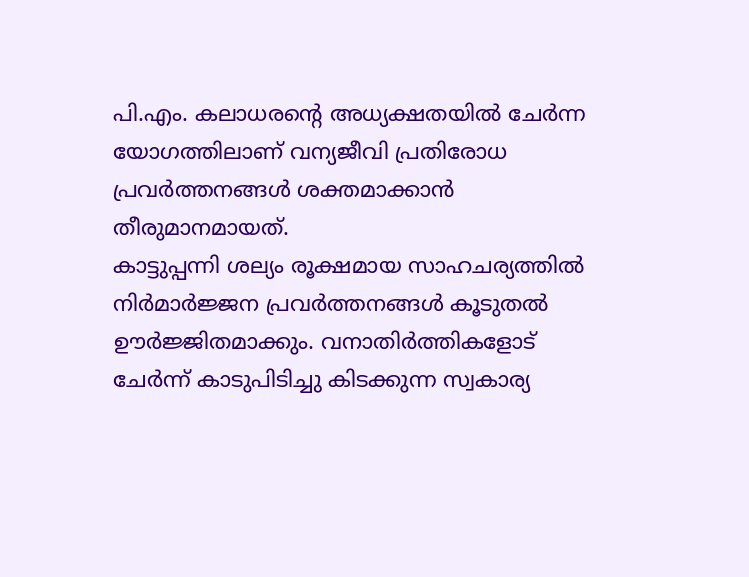പി.എം. കലാധരന്റെ അധ്യക്ഷതയിൽ ചേർന്ന യോഗത്തിലാണ് വന്യജീവി പ്രതിരോധ പ്രവർത്തനങ്ങൾ ശക്തമാക്കാൻ തീരുമാനമായത്.
കാട്ടുപ്പന്നി ശല്യം രൂക്ഷമായ സാഹചര്യത്തിൽ നിർമാർജ്ജന പ്രവർത്തനങ്ങൾ കൂടുതൽ ഊർജ്ജിതമാക്കും. വനാതിർത്തികളോട് ചേർന്ന് കാടുപിടിച്ചു കിടക്കുന്ന സ്വകാര്യ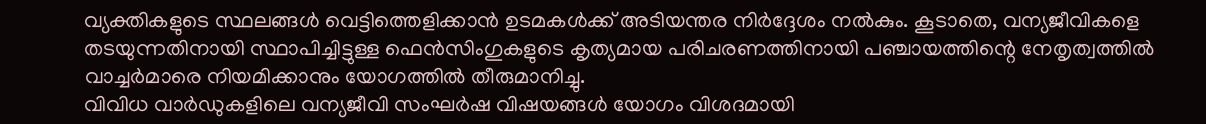വ്യക്തികളുടെ സ്ഥലങ്ങൾ വെട്ടിത്തെളിക്കാൻ ഉടമകൾക്ക് അടിയന്തര നിർദ്ദേശം നൽകും. കൂടാതെ, വന്യജീവികളെ തടയുന്നതിനായി സ്ഥാപിച്ചിട്ടുള്ള ഫെൻസിംഗുകളുടെ കൃത്യമായ പരിചരണത്തിനായി പഞ്ചായത്തിന്റെ നേതൃത്വത്തിൽ വാച്ചർമാരെ നിയമിക്കാനും യോഗത്തിൽ തീരുമാനിച്ചു.
വിവിധ വാർഡുകളിലെ വന്യജീവി സംഘർഷ വിഷയങ്ങൾ യോഗം വിശദമായി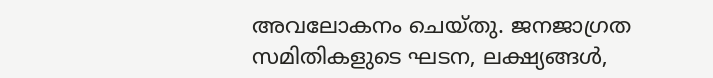അവലോകനം ചെയ്തു. ജനജാഗ്രത സമിതികളുടെ ഘടന, ലക്ഷ്യങ്ങൾ,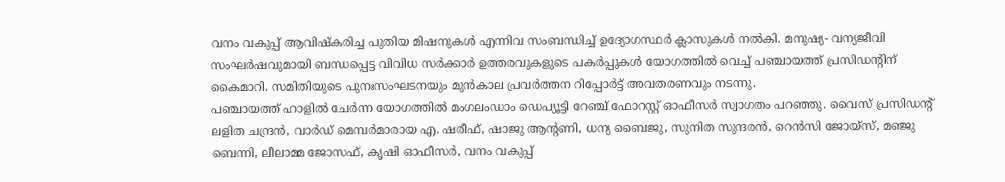വനം വകുപ്പ് ആവിഷ്കരിച്ച പുതിയ മിഷനുകൾ എന്നിവ സംബന്ധിച്ച് ഉദ്യോഗസ്ഥർ ക്ലാസുകൾ നൽകി. മനുഷ്യ- വന്യജീവി സംഘർഷവുമായി ബന്ധപ്പെട്ട വിവിധ സർക്കാർ ഉത്തരവുകളുടെ പകർപ്പുകൾ യോഗത്തിൽ വെച്ച് പഞ്ചായത്ത് പ്രസിഡന്റിന് കൈമാറി. സമിതിയുടെ പുനഃസംഘടനയും മുൻകാല പ്രവർത്തന റിപ്പോർട്ട് അവതരണവും നടന്നു.
പഞ്ചായത്ത് ഹാളിൽ ചേർന്ന യോഗത്തിൽ മംഗലംഡാം ഡെപ്യൂട്ടി റേഞ്ച് ഫോറസ്റ്റ് ഓഫീസർ സ്വാഗതം പറഞ്ഞു. വൈസ് പ്രസിഡന്റ് ലളിത ചന്ദ്രൻ, വാർഡ് മെമ്പർമാരായ എ. ഷരീഫ്, ഷാജു ആന്റണി, ധന്യ ബൈജു, സുനിത സുന്ദരൻ, റെൻസി ജോയ്സ്, മഞ്ജു ബെന്നി, ലീലാമ്മ ജോസഫ്, കൃഷി ഓഫീസർ, വനം വകുപ്പ്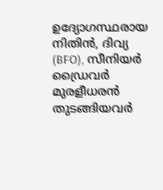ഉദ്യോഗസ്ഥരായ നിതിൻ, ദിവ്യ (BFO), സീനിയർ ഡ്രൈവർ മുരളീധരൻ തുടങ്ങിയവർ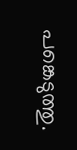പങ്കെടുത്തു.